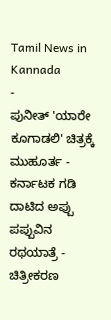Tamil News in Kannada
-
ಪುನೀತ್ 'ಯಾರೇ ಕೂಗಾಡಲಿ' ಚಿತ್ರಕ್ಕೆ ಮುಹೂರ್ತ -
ಕರ್ನಾಟಕ ಗಡಿ ದಾಟಿದ ಅಪ್ಪು ಪಪ್ಪುವಿನ ರಥಯಾತ್ರೆ -
ಚಿತ್ರೀಕರಣ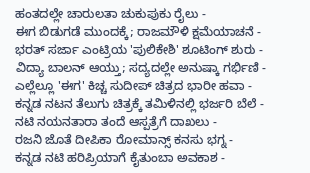ಹಂತದಲ್ಲೇ ಚಾರುಲತಾ ಚುಕುಪುಕು ರೈಲು -
ಈಗ ಬಿಡುಗಡೆ ಮುಂದಕ್ಕೆ; ರಾಜಮೌಳಿ ಕ್ಷಮೆಯಾಚನೆ -
ಭರತ್ ಸರ್ಜಾ ಎಂಟ್ರಿಯ 'ಪುಲಿಕೇಶಿ' ಶೂಟಿಂಗ್ ಶುರು -
ವಿದ್ಯಾ ಬಾಲನ್ ಆಯ್ತು; ಸದ್ಯದಲ್ಲೇ ಅನುಷ್ಕಾ ಗರ್ಭಿಣಿ -
ಎಲ್ಲೆಲ್ಲೂ 'ಈಗ' ಕಿಚ್ಚ ಸುದೀಪ್ ಚಿತ್ರದ ಭಾರೀ ಹವಾ -
ಕನ್ನಡ ನಟನ ತೆಲುಗು ಚಿತ್ರಕ್ಕೆ ತಮಿಳಿನಲ್ಲಿ ಭರ್ಜರಿ ಬೆಲೆ -
ನಟಿ ನಯನತಾರಾ ತಂದೆ ಆಸ್ಪತ್ರೆಗೆ ದಾಖಲು -
ರಜನಿ ಜೊತೆ ದೀಪಿಕಾ ರೋಮಾನ್ಸ್ ಕನಸು ಭಗ್ನ -
ಕನ್ನಡ ನಟಿ ಹರಿಪ್ರಿಯಾಗೆ ಕೈತುಂಬಾ ಅವಕಾಶ -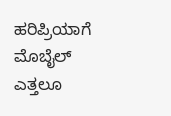ಹರಿಪ್ರಿಯಾಗೆ ಮೊಬೈಲ್ ಎತ್ತಲೂ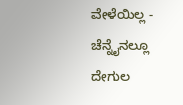ವೇಳೆಯಿಲ್ಲ -
ಚೆನ್ನೈನಲ್ಲೂ ದೇಗುಲ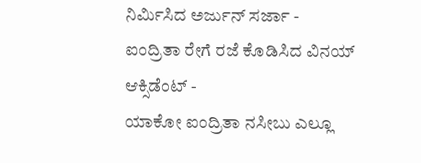ನಿರ್ಮಿಸಿದ ಅರ್ಜುನ್ ಸರ್ಜಾ -
ಐಂದ್ರಿತಾ ರೇಗೆ ರಜೆ ಕೊಡಿಸಿದ ವಿನಯ್ ಆಕ್ಸಿಡೆಂಟ್ -
ಯಾಕೋ ಐಂದ್ರಿತಾ ನಸೀಬು ಎಲ್ಲೂ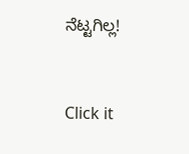ನೆಟ್ಟಗಿಲ್ಲ!


Click it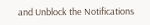and Unblock the Notifications